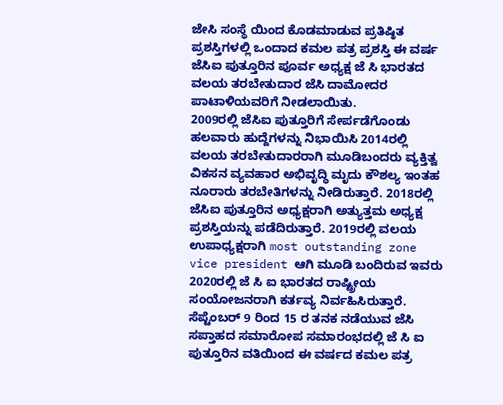ಜೇಸಿ ಸಂಸ್ಥೆ ಯಿಂದ ಕೊಡಮಾಡುವ ಪ್ರತಿಷ್ಠಿತ ಪ್ರಶಸ್ತಿಗಳಲ್ಲಿ ಒಂದಾದ ಕಮಲ ಪತ್ರ ಪ್ರಶಸ್ತಿ ಈ ವರ್ಷ ಜೆಸಿಐ ಪುತ್ತೂರಿನ ಪೂರ್ವ ಅಧ್ಯಕ್ಷ ಜೆ ಸಿ ಭಾರತದ ವಲಯ ತರಬೇತುದಾರ ಜೆಸಿ ದಾಮೋದರ ಪಾಟಾಳಿಯವರಿಗೆ ನೀಡಲಾಯಿತು.
2009ರಲ್ಲಿ ಜೆಸಿಐ ಪುತ್ತೂರಿಗೆ ಸೇರ್ಪಡೆಗೊಂಡು ಹಲವಾರು ಹುದ್ದೆಗಳನ್ನು ನಿಭಾಯಿಸಿ 2014ರಲ್ಲಿ ವಲಯ ತರಬೇತುದಾರರಾಗಿ ಮೂಡಿಬಂದರು ವ್ಯಕ್ತಿತ್ವ ವಿಕಸನ ವ್ಯವಹಾರ ಅಭಿವೃದ್ಧಿ ಮೃದು ಕೌಶಲ್ಯ ಇಂತಹ ನೂರಾರು ತರಬೇತಿಗಳನ್ನು ನೀಡಿರುತ್ತಾರೆ. 2018ರಲ್ಲಿ ಜೆಸಿಐ ಪುತ್ತೂರಿನ ಅಧ್ಯಕ್ಷರಾಗಿ ಅತ್ಯುತ್ತಮ ಅಧ್ಯಕ್ಷ ಪ್ರಶಸ್ತಿಯನ್ನು ಪಡೆದಿರುತ್ತಾರೆ. 2019ರಲ್ಲಿ ವಲಯ ಉಪಾಧ್ಯಕ್ಷರಾಗಿ most outstanding zone vice president ಆಗಿ ಮೂಡಿ ಬಂದಿರುವ ಇವರು 2020ರಲ್ಲಿ ಜೆ ಸಿ ಐ ಭಾರತದ ರಾಷ್ಟ್ರೀಯ ಸಂಯೋಜನರಾಗಿ ಕರ್ತವ್ಯ ನಿರ್ವಹಿಸಿರುತ್ತಾರೆ. ಸೆಪ್ಟೆಂಬರ್ 9 ರಿಂದ 15 ರ ತನಕ ನಡೆಯುವ ಜೆಸಿ ಸಪ್ತಾಹದ ಸಮಾರೋಪ ಸಮಾರಂಭದಲ್ಲಿ ಜೆ ಸಿ ಐ ಪುತ್ತೂರಿನ ವತಿಯಿಂದ ಈ ವರ್ಷದ ಕಮಲ ಪತ್ರ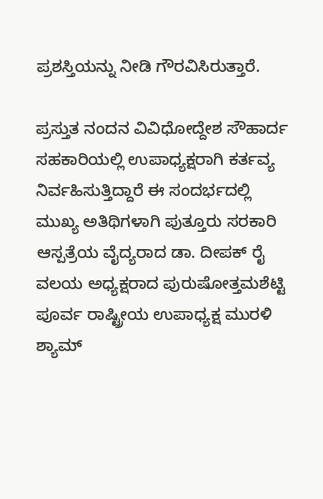ಪ್ರಶಸ್ತಿಯನ್ನು ನೀಡಿ ಗೌರವಿಸಿರುತ್ತಾರೆ.

ಪ್ರಸ್ತುತ ನಂದನ ವಿವಿಧೋದ್ದೇಶ ಸೌಹಾರ್ದ ಸಹಕಾರಿಯಲ್ಲಿ ಉಪಾಧ್ಯಕ್ಷರಾಗಿ ಕರ್ತವ್ಯ ನಿರ್ವಹಿಸುತ್ತಿದ್ದಾರೆ ಈ ಸಂದರ್ಭದಲ್ಲಿ ಮುಖ್ಯ ಅತಿಥಿಗಳಾಗಿ ಪುತ್ತೂರು ಸರಕಾರಿ ಆಸ್ಪತ್ರೆಯ ವೈದ್ಯರಾದ ಡಾ. ದೀಪಕ್ ರೈ ವಲಯ ಅಧ್ಯಕ್ಷರಾದ ಪುರುಷೋತ್ತಮಶೆಟ್ಟಿ ಪೂರ್ವ ರಾಷ್ಟ್ರೀಯ ಉಪಾಧ್ಯಕ್ಷ ಮುರಳಿ ಶ್ಯಾಮ್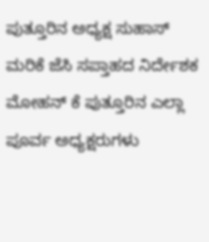ಪುತ್ತೂರಿನ ಅಧ್ಯಕ್ಷ ಸುಹಾಸ್ ಮರಿಕೆ ಜೆಸಿ ಸಪ್ತಾಹದ ನಿರ್ದೇಶಕ ಮೋಹನ್ ಕೆ ಪುತ್ತೂರಿನ ಎಲ್ಲಾ ಪೂರ್ವ ಅಧ್ಯಕ್ಷರುಗಳು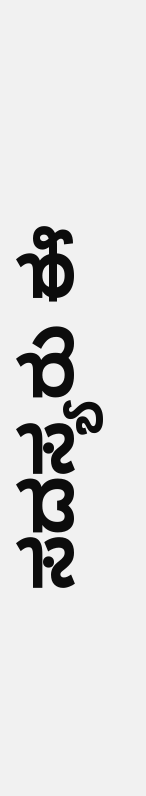ಸದಸ್ಯರು ಈ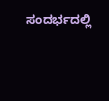ಸಂದರ್ಭದಲ್ಲಿ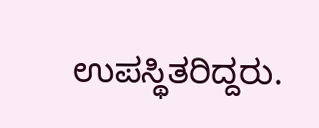ಉಪಸ್ಥಿತರಿದ್ದರು.